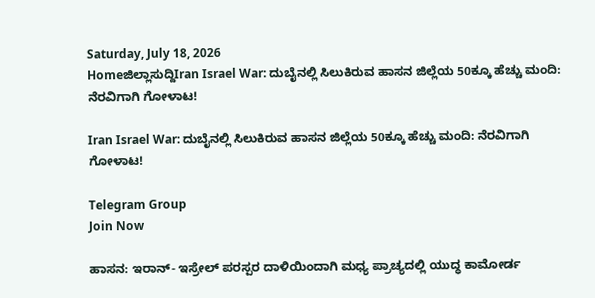Saturday, July 18, 2026
Homeಜಿಲ್ಲಾಸುದ್ದಿIran Israel War: ದುಬೈನಲ್ಲಿ ಸಿಲುಕಿರುವ ಹಾಸನ ಜಿಲ್ಲೆಯ 50ಕ್ಕೂ ಹೆಚ್ಚು ಮಂದಿ: ನೆರವಿಗಾಗಿ ಗೋಳಾಟ!

Iran Israel War: ದುಬೈನಲ್ಲಿ ಸಿಲುಕಿರುವ ಹಾಸನ ಜಿಲ್ಲೆಯ 50ಕ್ಕೂ ಹೆಚ್ಚು ಮಂದಿ: ನೆರವಿಗಾಗಿ ಗೋಳಾಟ!

Telegram Group
Join Now

ಹಾಸನ: ಇರಾನ್- ಇಸ್ರೇಲ್ ಪರಸ್ಪರ ದಾಳಿಯಿಂದಾಗಿ ಮಧ್ಯ ಪ್ರಾಚ್ಯದಲ್ಲಿ ಯುದ್ಧ ಕಾಮೋರ್ಡ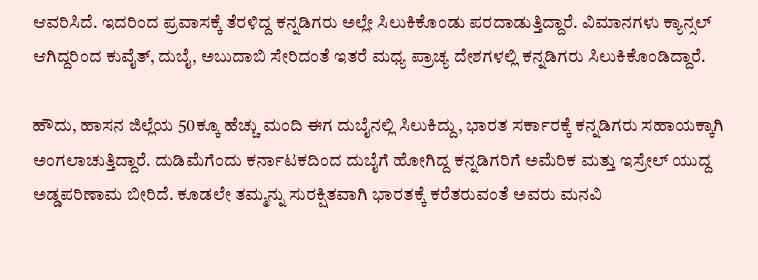ಆವರಿಸಿದೆ. ಇದರಿಂದ ಪ್ರವಾಸಕ್ಕೆ ತೆರಳಿದ್ದ ಕನ್ನಡಿಗರು ಅಲ್ಲೇ ಸಿಲುಕಿಕೊಂಡು ಪರದಾಡುತ್ತಿದ್ದಾರೆ. ವಿಮಾನಗಳು ಕ್ಯಾನ್ಸಲ್ ಆಗಿದ್ದರಿಂದ ಕುವೈತ್, ದುಬೈ, ಅಬುದಾಬಿ ಸೇರಿದಂತೆ ಇತರೆ ಮಧ್ಯ ಪ್ರಾಚ್ಯ ದೇಶಗಳಲ್ಲಿ ಕನ್ನಡಿಗರು ಸಿಲುಕಿಕೊಂಡಿದ್ದಾರೆ.

ಹೌದು, ಹಾಸನ ಜಿಲ್ಲೆಯ 50ಕ್ಕೂ ಹೆಚ್ಚು ಮಂದಿ ಈಗ ದುಬೈನಲ್ಲಿ ಸಿಲುಕಿದ್ದು, ಭಾರತ ಸರ್ಕಾರಕ್ಕೆ ಕನ್ನಡಿಗರು ಸಹಾಯಕ್ಕಾಗಿ ಅಂಗಲಾಚುತ್ತಿದ್ದಾರೆ. ದುಡಿಮೆಗೆಂದು ಕರ್ನಾಟಕದಿಂದ ದುಬೈಗೆ ಹೋಗಿದ್ದ ಕನ್ನಡಿಗರಿಗೆ ಅಮೆರಿಕ ಮತ್ತು ಇಸ್ರೇಲ್ ಯುದ್ದ ಅಡ್ಡಪರಿಣಾಮ ಬೀರಿದೆ. ಕೂಡಲೇ ತಮ್ಮನ್ನು ಸುರಕ್ಷಿತವಾಗಿ ಭಾರತಕ್ಕೆ ಕರೆತರುವಂತೆ ಅವರು ಮನವಿ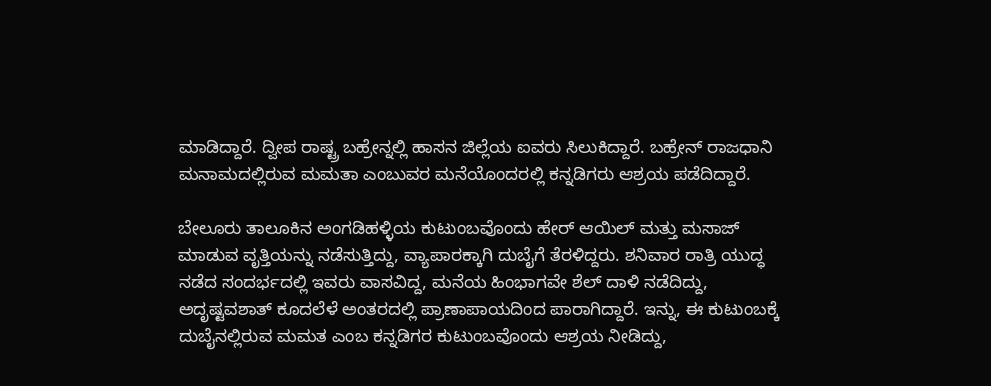ಮಾಡಿದ್ದಾರೆ. ದ್ವೀಪ ರಾಷ್ಟ್ರ ಬಹ್ರೇನ್ನಲ್ಲಿ ಹಾಸನ ಜಿಲ್ಲೆಯ ಐವರು ಸಿಲುಕಿದ್ದಾರೆ. ಬಹ್ರೇನ್ ರಾಜಧಾನಿ ಮನಾಮದಲ್ಲಿರುವ ಮಮತಾ ಎಂಬುವರ ಮನೆಯೊಂದರಲ್ಲಿ ಕನ್ನಡಿಗರು ಆಶ್ರಯ ಪಡೆದಿದ್ದಾರೆ.

ಬೇಲೂರು ತಾಲೂಕಿನ ಅಂಗಡಿಹಳ್ಳಿಯ ಕುಟುಂಬವೊಂದು ಹೇರ್ ಆಯಿಲ್ ಮತ್ತು ಮಸಾಜ್ ಮಾಡುವ ವೃತ್ತಿಯನ್ನು ನಡೆಸುತ್ತಿದ್ದು, ವ್ಯಾಪಾರಕ್ಕಾಗಿ ದುಬೈಗೆ ತೆರಳಿದ್ದರು. ಶನಿವಾರ ರಾತ್ರಿ ಯುದ್ಧ ನಡೆದ ಸಂದರ್ಭದಲ್ಲಿ ಇವರು ವಾಸವಿದ್ದ, ಮನೆಯ ಹಿಂಭಾಗವೇ ಶೆಲ್ ದಾಳಿ ನಡೆದಿದ್ದು, ಅದೃಷ್ಟವಶಾತ್ ಕೂದಲೆಳೆ ಅಂತರದಲ್ಲಿ ಪ್ರಾಣಾಪಾಯದಿಂದ ಪಾರಾಗಿದ್ದಾರೆ. ಇನ್ನು, ಈ ಕುಟುಂಬಕ್ಕೆ ದುಬೈನಲ್ಲಿರುವ ಮಮತ ಎಂಬ ಕನ್ನಡಿಗರ ಕುಟುಂಬವೊಂದು ಆಶ್ರಯ ನೀಡಿದ್ದು,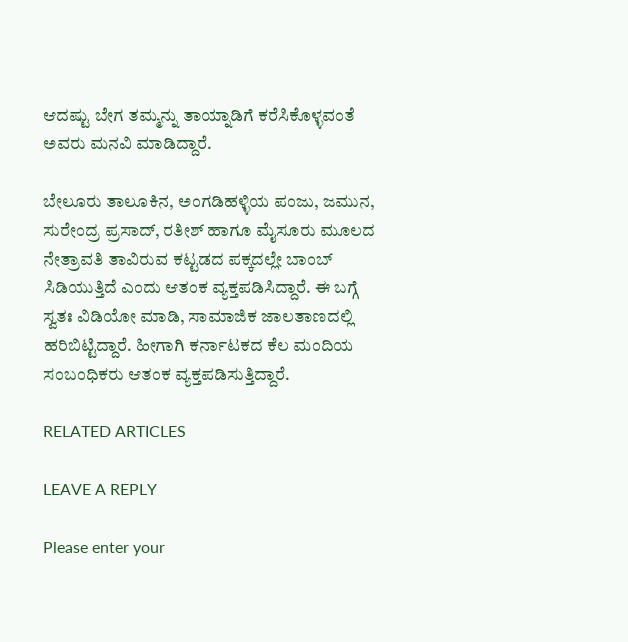ಆದಷ್ಟು ಬೇಗ ತಮ್ಮನ್ನು ತಾಯ್ನಾಡಿಗೆ ಕರೆಸಿಕೊಳ್ಳವಂತೆ ಅವರು ಮನವಿ ಮಾಡಿದ್ದಾರೆ.

ಬೇಲೂರು ತಾಲೂಕಿನ, ಅಂಗಡಿಹಳ್ಳಿಯ ಪಂಜು, ಜಮುನ, ಸುರೇಂದ್ರ ಪ್ರಸಾದ್, ರತೀಶ್ ಹಾಗೂ ಮೈಸೂರು ಮೂಲದ ನೇತ್ರಾವತಿ ತಾವಿರುವ ಕಟ್ಟಡದ ಪಕ್ಕದಲ್ಲೇ ಬಾಂಬ್ ಸಿಡಿಯುತ್ತಿದೆ ಎಂದು ಆತಂಕ ವ್ಯಕ್ತಪಡಿಸಿದ್ದಾರೆ. ಈ ಬಗ್ಗೆ ಸ್ವತಃ ವಿಡಿಯೋ ಮಾಡಿ, ಸಾಮಾಜಿಕ ಜಾಲತಾಣದಲ್ಲಿ ಹರಿಬಿಟ್ಟಿದ್ದಾರೆ. ಹೀಗಾಗಿ ಕರ್ನಾಟಕದ ಕೆಲ ಮಂದಿಯ ಸಂಬಂಧಿಕರು ಆತಂಕ ವ್ಯಕ್ತಪಡಿಸುತ್ತಿದ್ದಾರೆ.

RELATED ARTICLES

LEAVE A REPLY

Please enter your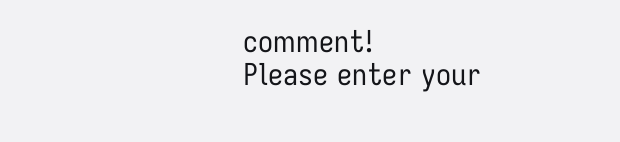comment!
Please enter your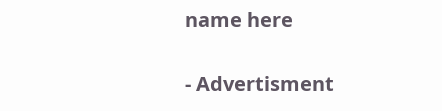name here

- Advertisment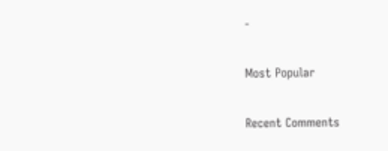-

Most Popular

Recent Comments